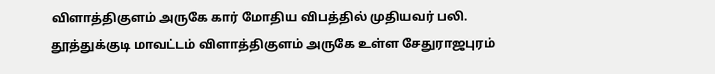விளாத்திகுளம் அருகே கார் மோதிய விபத்தில் முதியவர் பலி.
தூத்துக்குடி மாவட்டம் விளாத்திகுளம் அருகே உள்ள சேதுராஜபுரம்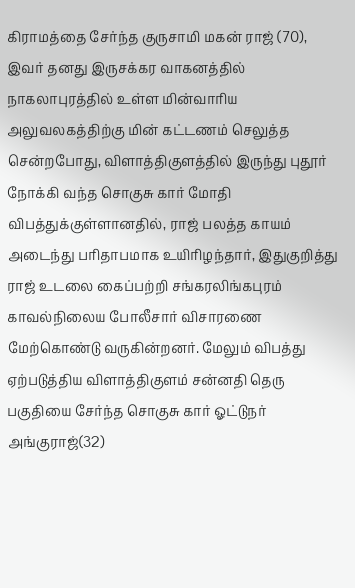கிராமத்தை சேர்ந்த குருசாமி மகன் ராஜ் (70), இவர் தனது இருசக்கர வாகனத்தில் நாகலாபுரத்தில் உள்ள மின்வாரிய அலுவலகத்திற்கு மின் கட்டணம் செலுத்த சென்றபோது, விளாத்திகுளத்தில் இருந்து புதூர் நோக்கி வந்த சொகுசு கார் மோதி விபத்துக்குள்ளானதில், ராஜ் பலத்த காயம் அடைந்து பரிதாபமாக உயிரிழந்தார், இதுகுறித்து ராஜ் உடலை கைப்பற்றி சங்கரலிங்கபுரம் காவல்நிலைய போலீசார் விசாரணை மேற்கொண்டு வருகின்றனர். மேலும் விபத்து ஏற்படுத்திய விளாத்திகுளம் சன்னதி தெரு பகுதியை சேர்ந்த சொகுசு கார் ஓட்டுநர் அங்குராஜ்(32)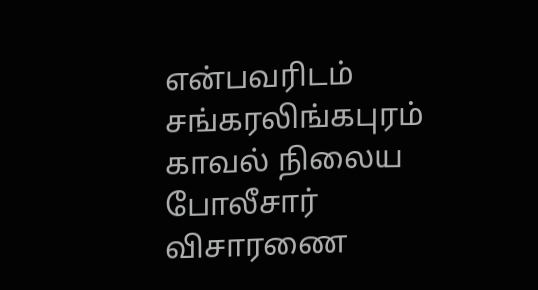என்பவரிடம் சங்கரலிங்கபுரம் காவல் நிலைய போலீசார் விசாரணை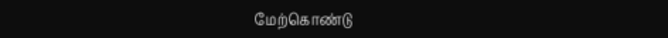மேற்கொண்டு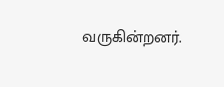வருகின்றனர்.